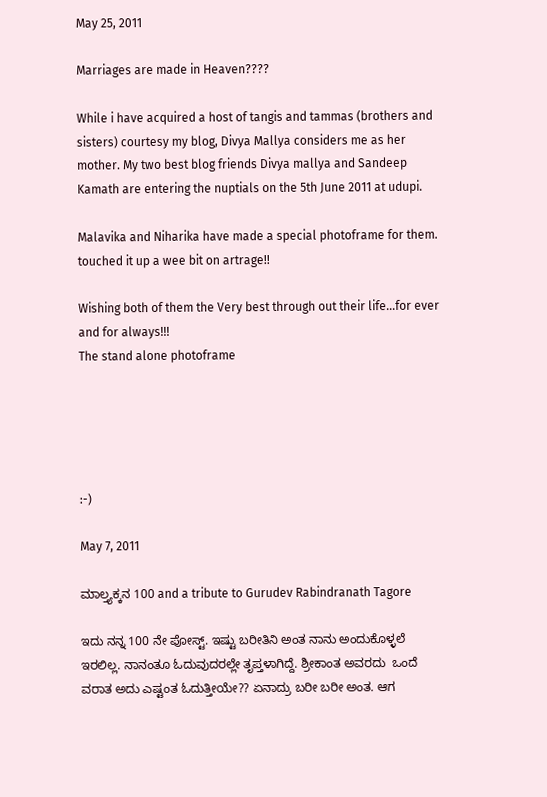May 25, 2011

Marriages are made in Heaven????

While i have acquired a host of tangis and tammas (brothers and sisters) courtesy my blog, Divya Mallya considers me as her mother. My two best blog friends Divya mallya and Sandeep Kamath are entering the nuptials on the 5th June 2011 at udupi.

Malavika and Niharika have made a special photoframe for them. touched it up a wee bit on artrage!!

Wishing both of them the Very best through out their life...for ever and for always!!!
The stand alone photoframe





:-)

May 7, 2011

ಮಾಲ್ತ್ಯಕ್ಕನ 100 and a tribute to Gurudev Rabindranath Tagore

ಇದು ನನ್ನ 100 ನೇ ಪೋಸ್ಟ್. ಇಷ್ಟು ಬರೀತಿನಿ ಅಂತ ನಾನು ಅಂದುಕೊಳ್ಳಲೆ ಇರಲಿಲ್ಲ. ನಾನಂತೂ ಓದುವುದರಲ್ಲೇ ತೃಪ್ತಳಾಗಿದ್ದೆ. ಶ್ರೀಕಾಂತ ಅವರದು  ಒಂದೆ ವರಾತ ಅದು ಎಷ್ಟಂತ ಓದುತ್ತೀಯೇ?? ಏನಾದ್ರು ಬರೀ ಬರೀ ಅಂತ. ಆಗ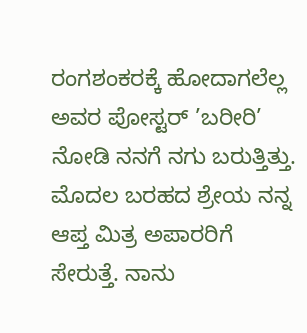ರಂಗಶಂಕರಕ್ಕೆ ಹೋದಾಗಲೆಲ್ಲ ಅವರ ಪೋಸ್ಟರ್ ’ಬರೀರಿ’ ನೋಡಿ ನನಗೆ ನಗು ಬರುತ್ತಿತ್ತು.
ಮೊದಲ ಬರಹದ ಶ್ರೇಯ ನನ್ನ ಆಪ್ತ ಮಿತ್ರ ಅಪಾರರಿಗೆ ಸೇರುತ್ತೆ. ನಾನು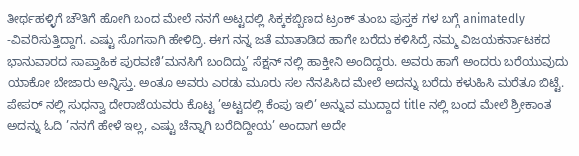ತೀರ್ಥಹಳ್ಳಿಗೆ ಚೌತಿಗೆ ಹೋಗಿ ಬಂದ ಮೇಲೆ ನನಗೆ ಅಟ್ಟದಲ್ಲಿ ಸಿಕ್ಕಕಬ್ಬಿಣದ ಟ್ರಂಕ್ ತುಂಬ ಪುಸ್ತಕ ಗಳ ಬಗ್ಗೆ animatedly -ವಿವರಿಸುತ್ತಿದ್ದಾಗ. ಎಷ್ಟು ಸೊಗಸಾಗಿ ಹೇಳಿದ್ರಿ. ಈಗ ನನ್ನ ಜತೆ ಮಾತಾಡಿದ ಹಾಗೇ ಬರೆದು ಕಳಿಸಿದ್ರೆ ನಮ್ಮ ವಿಜಯಕರ್ನಾಟಕದ ಭಾನುವಾರದ ಸಾಪ್ತಾಹಿಕ ಪುರವಣಿ’ಮನಸಿಗೆ ಬಂದಿದ್ದು’ ಸೆಕ್ಷನ್ ನಲ್ಲಿ ಹಾಕ್ತೀನಿ ಅಂದಿದ್ದರು. ಅವರು ಹಾಗೆ ಅಂದರು ಬರೆಯುವುದು ಯಾಕೋ ಬೇಜಾರು ಅನ್ನಿಸ್ತು. ಅಂತೂ ಅವರು ಎರಡು ಮೂರು ಸಲ ನೆನಪಿಸಿದ ಮೇಲೆ ಅದನ್ನು ಬರೆದು ಕಳುಹಿಸಿ ಮರೆತೂ ಬಿಟ್ಟೆ. ಪೇಪರ್ ನಲ್ಲಿ ಸುಧನ್ವಾ ದೇರಾಜೆಯವರು ಕೊಟ್ಟ ’ಅಟ್ಟದಲ್ಲಿ ಕೆಂಪು ಇಲಿ’ ಅನ್ನುವ ಮುದ್ದಾದ title ನಲ್ಲಿ ಬಂದ ಮೇಲೆ ಶ್ರೀಕಾಂತ ಅದನ್ನು ಓದಿ ’ನನಗೆ ಹೇಳೆ ಇಲ್ಲ, ಎಷ್ಟು ಚೆನ್ನಾಗಿ ಬರೆದಿದ್ದೀಯ’ ಅಂದಾಗ ಅದೇ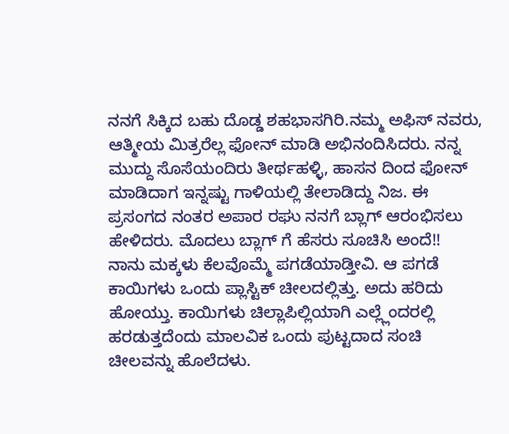ನನಗೆ ಸಿಕ್ಕಿದ ಬಹು ದೊಡ್ಡ ಶಹಭಾಸಗಿರಿ.ನಮ್ಮ ಅಫಿಸ್ ನವರು, ಆತ್ಮೀಯ ಮಿತ್ರರೆಲ್ಲ ಫೋನ್ ಮಾಡಿ ಅಭಿನಂದಿಸಿದರು. ನನ್ನ ಮುದ್ದು ಸೊಸೆಯಂದಿರು ತೀರ್ಥಹಳ್ಳಿ, ಹಾಸನ ದಿಂದ ಫೋನ್ ಮಾಡಿದಾಗ ಇನ್ನಷ್ಟು ಗಾಳಿಯಲ್ಲಿ ತೇಲಾಡಿದ್ದು ನಿಜ. ಈ ಪ್ರಸಂಗದ ನಂತರ ಅಪಾರ ರಘು ನನಗೆ ಬ್ಲಾಗ್ ಆರಂಭಿಸಲು ಹೇಳಿದರು. ಮೊದಲು ಬ್ಲಾಗ್ ಗೆ ಹೆಸರು ಸೂಚಿಸಿ ಅಂದೆ!!
ನಾನು ಮಕ್ಕಳು ಕೆಲವೊಮ್ಮೆ ಪಗಡೆಯಾಡ್ತೀವಿ. ಆ ಪಗಡೆ ಕಾಯಿಗಳು ಒಂದು ಪ್ಲಾಸ್ಟಿಕ್ ಚೀಲದಲ್ಲಿತ್ತು. ಅದು ಹರಿದು ಹೋಯ್ತು. ಕಾಯಿಗಳು ಚಿಲ್ಲಾಪಿಲ್ಲಿಯಾಗಿ ಎಲ್ಲ್ಲೆಂದರಲ್ಲಿ ಹರಡುತ್ತದೆಂದು ಮಾಲವಿಕ ಒಂದು ಪುಟ್ಟದಾದ ಸಂಚಿ ಚೀಲವನ್ನು ಹೊಲೆದಳು.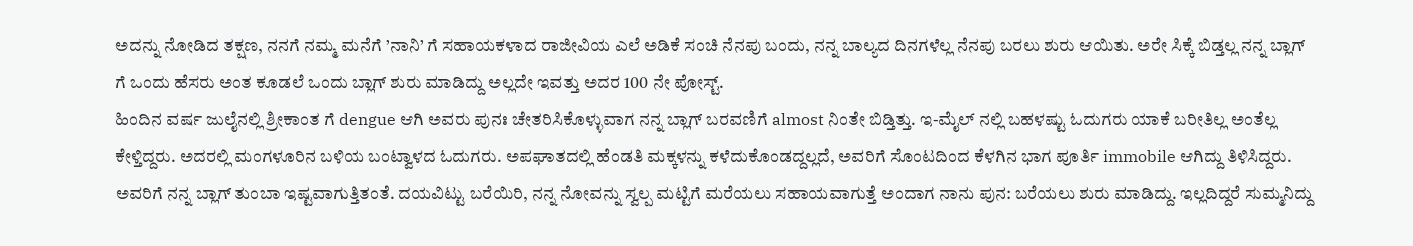ಅದನ್ನು ನೋಡಿದ ತಕ್ಷಣ, ನನಗೆ ನಮ್ಮ ಮನೆಗೆ ’ನಾನಿ’ ಗೆ ಸಹಾಯಕಳಾದ ರಾಜೀವಿಯ ಎಲೆ ಅಡಿಕೆ ಸಂಚಿ ನೆನಪು ಬಂದು, ನನ್ನ ಬಾಲ್ಯದ ದಿನಗಳೆಲ್ಲ ನೆನಪು ಬರಲು ಶುರು ಆಯಿತು. ಅರೇ ಸಿಕ್ಕೆ ಬಿಡ್ತಲ್ಲ ನನ್ನ ಬ್ಲಾಗ್ ಗೆ ಒಂದು ಹೆಸರು ಅಂತ ಕೂಡಲೆ ಒಂದು ಬ್ಲಾಗ್ ಶುರು ಮಾಡಿದ್ದು ಅಲ್ಲದೇ ಇವತ್ತು ಅದರ 100 ನೇ ಪೋಸ್ಟ್.
ಹಿಂದಿನ ವರ್ಷ ಜುಲೈನಲ್ಲಿ ಶ್ರೀಕಾಂತ ಗೆ dengue ಆಗಿ ಅವರು ಪುನಃ ಚೇತರಿಸಿಕೊಳ್ಳುವಾಗ ನನ್ನ ಬ್ಲಾಗ್ ಬರವಣಿಗೆ almost ನಿಂತೇ ಬಿಡ್ತಿತ್ತು. ಇ-ಮೈಲ್ ನಲ್ಲಿ ಬಹಳಷ್ಟು ಓದುಗರು ಯಾಕೆ ಬರೀತಿಲ್ಲ ಅಂತೆಲ್ಲ ಕೇಳ್ತಿದ್ದರು. ಅದರಲ್ಲಿ ಮಂಗಳೂರಿನ ಬಳಿಯ ಬಂಟ್ವಾಳದ ಓದುಗರು. ಅಪಘಾತದಲ್ಲಿ ಹೆಂಡತಿ ಮಕ್ಕಳನ್ನು ಕಳೆದುಕೊಂಡದ್ದಲ್ಲದೆ, ಅವರಿಗೆ ಸೊಂಟದಿಂದ ಕೆಳಗಿನ ಭಾಗ ಪೂರ್ತಿ immobile ಆಗಿದ್ದು ತಿಳಿಸಿದ್ದರು. ಅವರಿಗೆ ನನ್ನ ಬ್ಲಾಗ್ ತುಂಬಾ ಇಷ್ಟವಾಗುತ್ತಿತಂತೆ. ದಯವಿಟ್ಟು ಬರೆಯಿರಿ, ನನ್ನ ನೋವನ್ನು ಸ್ವಲ್ಪ ಮಟ್ಟಿಗೆ ಮರೆಯಲು ಸಹಾಯವಾಗುತ್ತೆ ಅಂದಾಗ ನಾನು ಪುನ: ಬರೆಯಲು ಶುರು ಮಾಡಿದ್ದು. ಇಲ್ಲದಿದ್ದರೆ ಸುಮ್ಮನಿದ್ದು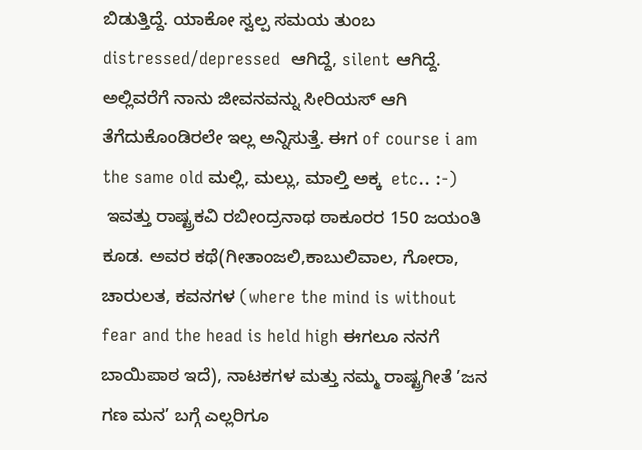ಬಿಡುತ್ತಿದ್ದೆ. ಯಾಕೋ ಸ್ವಲ್ಪ ಸಮಯ ತುಂಬ distressed/depressed  ಆಗಿದ್ದೆ, silent ಆಗಿದ್ದೆ. ಅಲ್ಲಿವರೆಗೆ ನಾನು ಜೀವನವನ್ನು ಸೀರಿಯಸ್ ಆಗಿ ತೆಗೆದುಕೊಂಡಿರಲೇ ಇಲ್ಲ ಅನ್ನಿಸುತ್ತೆ. ಈಗ of course i am the same old ಮಲ್ಲಿ, ಮಲ್ಲು, ಮಾಲ್ತಿ ಅಕ್ಕ  etc.. :-)
 ಇವತ್ತು ರಾಷ್ಟ್ರಕವಿ ರಬೀಂದ್ರನಾಥ ಠಾಕೂರರ 150 ಜಯಂತಿ ಕೂಡ. ಅವರ ಕಥೆ(ಗೀತಾಂಜಲಿ,ಕಾಬುಲಿವಾಲ, ಗೋರಾ, ಚಾರುಲತ, ಕವನಗಳ (where the mind is without fear and the head is held high ಈಗಲೂ ನನಗೆ ಬಾಯಿಪಾಠ ಇದೆ), ನಾಟಕಗಳ ಮತ್ತು ನಮ್ಮ ರಾಷ್ಟ್ರಗೀತೆ ’ಜನ ಗಣ ಮನ’ ಬಗ್ಗೆ ಎಲ್ಲರಿಗೂ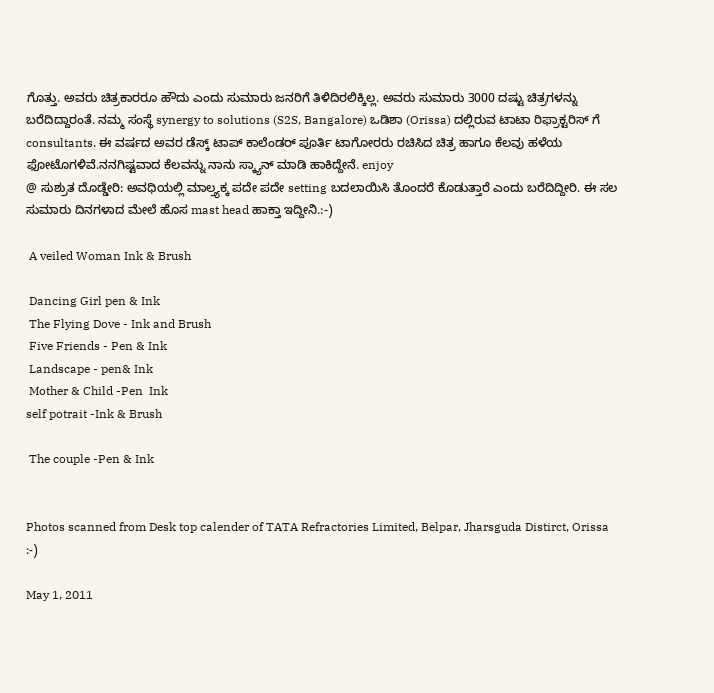ಗೊತ್ತು. ಅವರು ಚಿತ್ರಕಾರರೂ ಹೌದು ಎಂದು ಸುಮಾರು ಜನರಿಗೆ ತಿಳಿದಿರಲಿಕ್ಕಿಲ್ಲ. ಅವರು ಸುಮಾರು 3000 ದಷ್ಟು ಚಿತ್ರಗಳನ್ನು ಬರೆದಿದ್ದಾರಂತೆ. ನಮ್ಮ ಸಂಸ್ಥೆ synergy to solutions (S2S, Bangalore) ಒಡಿಶಾ (Orissa) ದಲ್ಲಿರುವ ಟಾಟಾ ರಿಫ್ರಾಕ್ಟರಿಸ್ ಗೆ consultants. ಈ ವರ್ಷದ ಅವರ ಡೆಸ್ಕ್ ಟಾಪ್ ಕಾಲೆಂಡರ್ ಪೂರ್ತಿ ಟಾಗೋರರು ರಚಿಸಿದ ಚಿತ್ರ ಹಾಗೂ ಕೆಲವು ಹಳೆಯ ಫೋಟೊಗಳಿವೆ.ನನಗಿಷ್ಟವಾದ ಕೆಲವನ್ನು ನಾನು ಸ್ಕ್ಯಾನ್ ಮಾಡಿ ಹಾಕಿದ್ದೇನೆ. enjoy
@ ಸುಶ್ರುತ ದೊಡ್ಡೇರಿ: ಅವಧಿಯಲ್ಲಿ ಮಾಲ್ತ್ಯಕ್ಕ ಪದೇ ಪದೇ setting ಬದಲಾಯಿಸಿ ತೊಂದರೆ ಕೊಡುತ್ತಾರೆ ಎಂದು ಬರೆದಿದ್ದೀರಿ. ಈ ಸಲ ಸುಮಾರು ದಿನಗಳಾದ ಮೇಲೆ ಹೊಸ mast head ಹಾಕ್ತಾ ಇದ್ದೀನಿ.:-)

 A veiled Woman Ink & Brush

 Dancing Girl pen & Ink
 The Flying Dove - Ink and Brush
 Five Friends - Pen & Ink
 Landscape - pen& Ink
 Mother & Child -Pen  Ink
self potrait -Ink & Brush

 The couple -Pen & Ink


Photos scanned from Desk top calender of TATA Refractories Limited, Belpar, Jharsguda Distirct, Orissa
:-)

May 1, 2011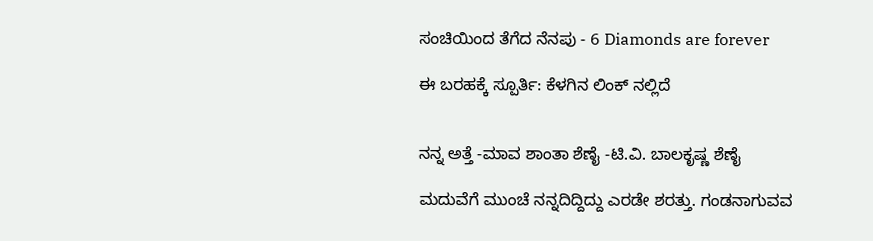ಸಂಚಿಯಿಂದ ತೆಗೆದ ನೆನಪು - 6 Diamonds are forever

ಈ ಬರಹಕ್ಕೆ ಸ್ಪೂರ್ತಿ: ಕೆಳಗಿನ ಲಿಂಕ್ ನಲ್ಲಿದೆ


ನನ್ನ ಅತ್ತೆ -ಮಾವ ಶಾಂತಾ ಶೆಣೈ -ಟಿ.ವಿ. ಬಾಲಕೃಷ್ಣ ಶೆಣೈ

ಮದುವೆಗೆ ಮುಂಚೆ ನನ್ನದಿದ್ದಿದ್ದು ಎರಡೇ ಶರತ್ತು. ಗಂಡನಾಗುವವ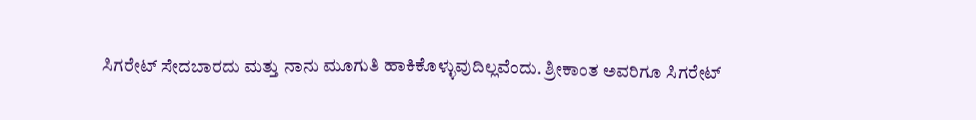ಸಿಗರೇಟ್ ಸೇದಬಾರದು ಮತ್ತು ನಾನು ಮೂಗುತಿ ಹಾಕಿಕೊಳ್ಳುವುದಿಲ್ಲವೆಂದು. ಶ್ರೀಕಾಂತ ಅವರಿಗೂ ಸಿಗರೇಟ್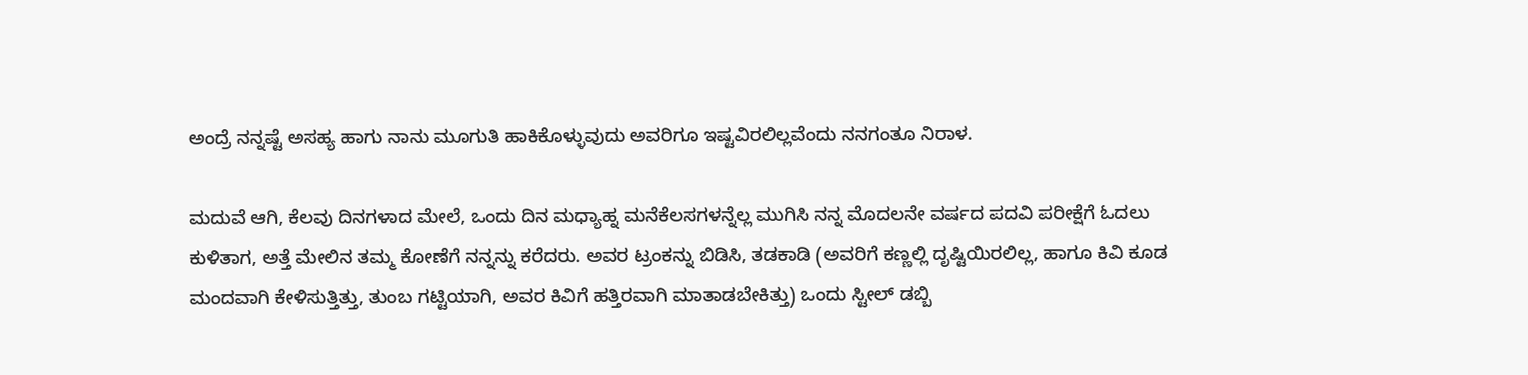ಅಂದ್ರೆ ನನ್ನಷ್ಟೆ ಅಸಹ್ಯ ಹಾಗು ನಾನು ಮೂಗುತಿ ಹಾಕಿಕೊಳ್ಳುವುದು ಅವರಿಗೂ ಇಷ್ಟವಿರಲಿಲ್ಲವೆಂದು ನನಗಂತೂ ನಿರಾಳ.

ಮದುವೆ ಆಗಿ, ಕೆಲವು ದಿನಗಳಾದ ಮೇಲೆ, ಒಂದು ದಿನ ಮಧ್ಯಾಹ್ನ ಮನೆಕೆಲಸಗಳನ್ನೆಲ್ಲ ಮುಗಿಸಿ ನನ್ನ ಮೊದಲನೇ ವರ್ಷದ ಪದವಿ ಪರೀಕ್ಷೆಗೆ ಓದಲು ಕುಳಿತಾಗ, ಅತ್ತೆ ಮೇಲಿನ ತಮ್ಮ ಕೋಣೆಗೆ ನನ್ನನ್ನು ಕರೆದರು. ಅವರ ಟ್ರಂಕನ್ನು ಬಿಡಿಸಿ, ತಡಕಾಡಿ (ಅವರಿಗೆ ಕಣ್ಣಲ್ಲಿ ದೃಷ್ಟಿಯಿರಲಿಲ್ಲ, ಹಾಗೂ ಕಿವಿ ಕೂಡ ಮಂದವಾಗಿ ಕೇಳಿಸುತ್ತಿತ್ತು, ತುಂಬ ಗಟ್ಟಿಯಾಗಿ, ಅವರ ಕಿವಿಗೆ ಹತ್ತಿರವಾಗಿ ಮಾತಾಡಬೇಕಿತ್ತು) ಒಂದು ಸ್ಟೀಲ್ ಡಬ್ಬಿ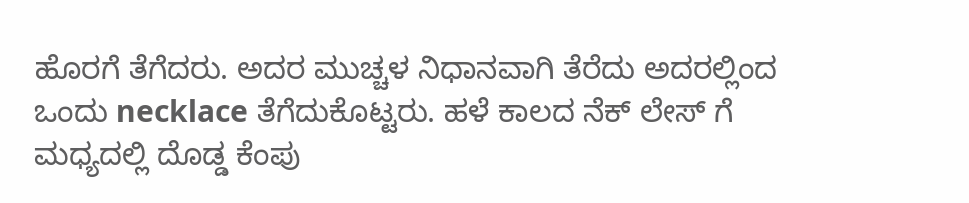ಹೊರಗೆ ತೆಗೆದರು. ಅದರ ಮುಚ್ಚಳ ನಿಧಾನವಾಗಿ ತೆರೆದು ಅದರಲ್ಲಿಂದ ಒಂದು necklace ತೆಗೆದುಕೊಟ್ಟರು. ಹಳೆ ಕಾಲದ ನೆಕ್ ಲೇಸ್ ಗೆ ಮಧ್ಯದಲ್ಲಿ ದೊಡ್ಡ ಕೆಂಪು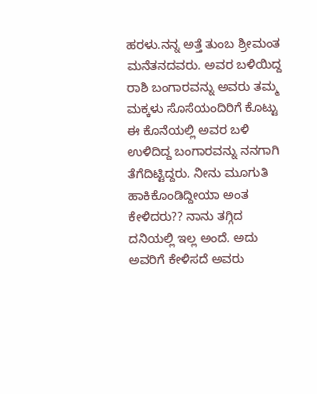ಹರಳು.ನನ್ನ ಅತ್ತೆ ತುಂಬ ಶ್ರೀಮಂತ ಮನೆತನದವರು. ಅವರ ಬಳಿಯಿದ್ದ ರಾಶಿ ಬಂಗಾರವನ್ನು ಅವರು ತಮ್ಮ ಮಕ್ಕಳು ಸೊಸೆಯಂದಿರಿಗೆ ಕೊಟ್ಟು ಈ ಕೊನೆಯಲ್ಲಿ ಅವರ ಬಳಿ ಉಳಿದಿದ್ದ ಬಂಗಾರವನ್ನು ನನಗಾಗಿ ತೆಗೆದಿಟ್ಟಿದ್ದರು. ನೀನು ಮೂಗುತಿ ಹಾಕಿಕೊಂಡಿದ್ದೀಯಾ ಅಂತ ಕೇಳಿದರು?? ನಾನು ತಗ್ಗಿದ ದನಿಯಲ್ಲಿ ಇಲ್ಲ ಅಂದೆ. ಅದು ಅವರಿಗೆ ಕೇಳಿಸದೆ ಅವರು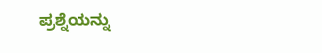ಪ್ರಶ್ನೆಯನ್ನು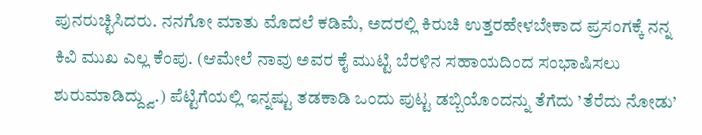ಪುನರುಚ್ಛಿಸಿದರು. ನನಗೋ ಮಾತು ಮೊದಲೆ ಕಡಿಮೆ, ಅದರಲ್ಲಿ ಕಿರುಚಿ ಉತ್ತರಹೇಳಬೇಕಾದ ಪ್ರಸಂಗಕ್ಕೆ ನನ್ನ ಕಿವಿ ಮುಖ ಎಲ್ಲ ಕೆಂಪು. (ಆಮೇಲೆ ನಾವು ಅವರ ಕೈ ಮುಟ್ಟಿ ಬೆರಳಿನ ಸಹಾಯದಿಂದ ಸಂಭಾಷಿಸಲು ಶುರುಮಾಡಿದ್ದ್ವು.) ಪೆಟ್ಟಿಗೆಯಲ್ಲಿ ಇನ್ನಷ್ಟು ತಡಕಾಡಿ ಒಂದು ಪುಟ್ಟ ಡಬ್ಬಿಯೊಂದನ್ನು ತೆಗೆದು ’ತೆರೆದು ನೋಡು’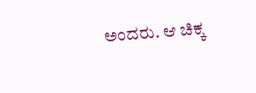ಅಂದರು. ಆ ಚಿಕ್ಕ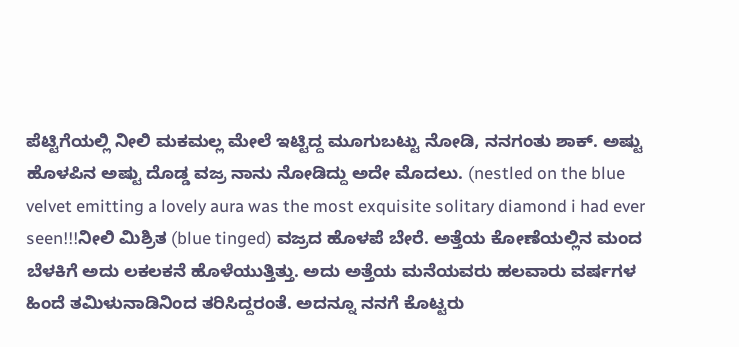ಪೆಟ್ಟಿಗೆಯಲ್ಲಿ ನೀಲಿ ಮಕಮಲ್ಲ ಮೇಲೆ ಇಟ್ಟಿದ್ದ ಮೂಗುಬಟ್ಟು ನೋಡಿ, ನನಗಂತು ಶಾಕ್. ಅಷ್ಟು ಹೊಳಪಿನ ಅಷ್ಟು ದೊಡ್ಡ ವಜ್ರ ನಾನು ನೋಡಿದ್ದು ಅದೇ ಮೊದಲು. (nestled on the blue velvet emitting a lovely aura was the most exquisite solitary diamond i had ever seen!!!ನೀಲಿ ಮಿಶ್ರಿತ (blue tinged) ವಜ್ರದ ಹೊಳಪೆ ಬೇರೆ. ಅತ್ತೆಯ ಕೋಣೆಯಲ್ಲಿನ ಮಂದ ಬೆಳಕಿಗೆ ಅದು ಲಕಲಕನೆ ಹೊಳೆಯುತ್ತಿತ್ತು. ಅದು ಅತ್ತೆಯ ಮನೆಯವರು ಹಲವಾರು ವರ್ಷಗಳ ಹಿಂದೆ ತಮಿಳುನಾಡಿನಿಂದ ತರಿಸಿದ್ದರಂತೆ. ಅದನ್ನೂ ನನಗೆ ಕೊಟ್ಟರು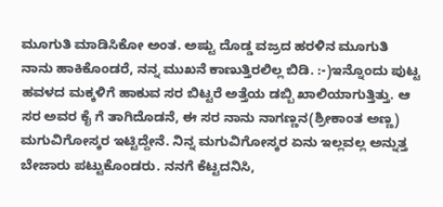ಮೂಗುತಿ ಮಾಡಿಸಿಕೋ ಅಂತ. ಅಷ್ಟು ದೊಡ್ಡ ವಜ್ರದ ಹರಳಿನ ಮೂಗುತಿ ನಾನು ಹಾಕಿಕೊಂಡರೆ, ನನ್ನ ಮುಖನೆ ಕಾಣುತ್ತಿರಲಿಲ್ಲ ಬಿಡಿ. :-)ಇನ್ನೊಂದು ಪುಟ್ಟ ಹವಳದ ಮಕ್ಕಳಿಗೆ ಹಾಕುವ ಸರ ಬಿಟ್ಟರೆ ಅತ್ತೆಯ ಡಬ್ಬಿ ಖಾಲಿಯಾಗುತ್ತಿತ್ತು. ಆ ಸರ ಅವರ ಕೈ ಗೆ ತಾಗಿದೊಡನೆ, ಈ ಸರ ನಾನು ನಾಗಣ್ಣನ(ಶ್ರೀಕಾಂತ ಅಣ್ಣ) ಮಗುವಿಗೋಸ್ಕರ ಇಟ್ಟಿದ್ದೇನೆ. ನಿನ್ನ ಮಗುವಿಗೋಸ್ಕರ ಏನು ಇಲ್ಲವಲ್ಲ ಅನ್ನುತ್ತ ಬೇಜಾರು ಪಟ್ಟುಕೊಂಡರು. ನನಗೆ ಕೆಟ್ಟದನಿಸಿ,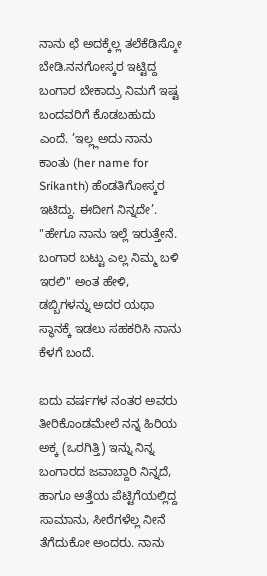ನಾನು ಛೆ ಅದಕ್ಕೆಲ್ಲ ತಲೆಕೆಡಿಸ್ಕೋ ಬೇಡಿ.ನನಗೋಸ್ಕರ ಇಟ್ಟಿದ್ದ ಬಂಗಾರ ಬೇಕಾದ್ರು ನಿಮಗೆ ಇಷ್ಟ ಬಂದವರಿಗೆ ಕೊಡಬಹುದು ಎಂದೆ. ’ಇಲ್ಲ್ಲಅದು ನಾನು ಕಾಂತು (her name for Srikanth) ಹೆಂಡತಿಗೋಸ್ಕರ ಇಟಿದ್ದು. ಈದೀಗ ನಿನ್ನದೇ’. "ಹೇಗೂ ನಾನು ಇಲ್ಲೆ ಇರುತ್ತೇನೆ. ಬಂಗಾರ ಬಟ್ಟು ಎಲ್ಲ ನಿಮ್ಮ ಬಳಿ ಇರಲಿ" ಅಂತ ಹೇಳಿ, ಡಬ್ಬಿಗಳನ್ನು ಅದರ ಯಥಾ ಸ್ಥಾನಕ್ಕೆ ಇಡಲು ಸಹಕರಿಸಿ ನಾನು ಕೆಳಗೆ ಬಂದೆ.

ಐದು ವರ್ಷಗಳ ನಂತರ ಅವರು ತೀರಿಕೊಂಡಮೇಲೆ ನನ್ನ ಹಿರಿಯ ಅಕ್ಕ (ಒರಗಿತ್ತಿ) ಇನ್ನು ನಿನ್ನ ಬಂಗಾರದ ಜವಾಬ್ದಾರಿ ನಿನ್ನದೆ, ಹಾಗೂ ಅತ್ತೆಯ ಪೆಟ್ಟಿಗೆಯಲ್ಲಿದ್ದ ಸಾಮಾನು, ಸೀರೆಗಳೆಲ್ಲ ನೀನೆ ತೆಗೆದುಕೋ ಅಂದರು. ನಾನು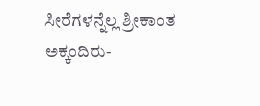ಸೀರೆಗಳನ್ನೆಲ್ಲ ಶ್ರೀಕಾಂತ ಅಕ್ಕಂದಿರು-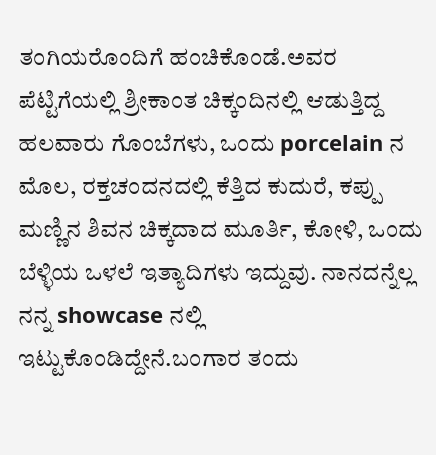ತಂಗಿಯರೊಂದಿಗೆ ಹಂಚಿಕೊಂಡೆ.ಅವರ ಪೆಟ್ಟಿಗೆಯಲ್ಲಿ ಶ್ರೀಕಾಂತ ಚಿಕ್ಕಂದಿನಲ್ಲಿ ಆಡುತ್ತಿದ್ದ ಹಲವಾರು ಗೊಂಬೆಗಳು, ಒಂದು porcelain ನ ಮೊಲ, ರಕ್ತಚಂದನದಲ್ಲಿ ಕೆತ್ತಿದ ಕುದುರೆ, ಕಪ್ಪು ಮಣ್ಣಿನ ಶಿವನ ಚಿಕ್ಕದಾದ ಮೂರ್ತಿ, ಕೋಳಿ, ಒಂದು ಬೆಳ್ಳಿಯ ಒಳಲೆ ಇತ್ಯಾದಿಗಳು ಇದ್ದುವು. ನಾನದನ್ನೆಲ್ಲ ನನ್ನ showcase ನಲ್ಲಿ ಇಟ್ಟುಕೊಂಡಿದ್ದೇನೆ.ಬಂಗಾರ ತಂದು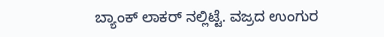ಬ್ಯಾಂಕ್ ಲಾಕರ್ ನಲ್ಲಿಟ್ಟೆ. ವಜ್ರದ ಉಂಗುರ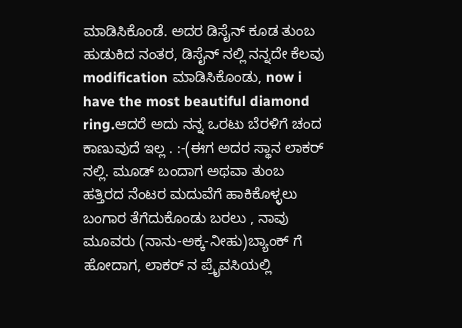ಮಾಡಿಸಿಕೊಂಡೆ. ಅದರ ಡಿಸೈನ್ ಕೂಡ ತುಂಬ ಹುಡುಕಿದ ನಂತರ, ಡಿಸೈನ್ ನಲ್ಲಿ ನನ್ನದೇ ಕೆಲವು modification ಮಾಡಿಸಿಕೊಂಡು, now i have the most beautiful diamond ring.ಆದರೆ ಅದು ನನ್ನ ಒರಟು ಬೆರಳಿಗೆ ಚಂದ ಕಾಣುವುದೆ ಇಲ್ಲ . :-(ಈಗ ಅದರ ಸ್ಥಾನ ಲಾಕರ್ ನಲ್ಲಿ. ಮೂಡ್ ಬಂದಾಗ ಅಥವಾ ತುಂಬ ಹತ್ತಿರದ ನೆಂಟರ ಮದುವೆಗೆ ಹಾಕಿಕೊಳ್ಳಲು ಬಂಗಾರ ತೆಗೆದುಕೊಂಡು ಬರಲು , ನಾವು ಮೂವರು (ನಾನು-ಅಕ್ಕ-ನೀಹು)ಬ್ಯಾಂಕ್ ಗೆ ಹೋದಾಗ, ಲಾಕರ್ ನ ಪ್ರೈವಸಿಯಲ್ಲಿ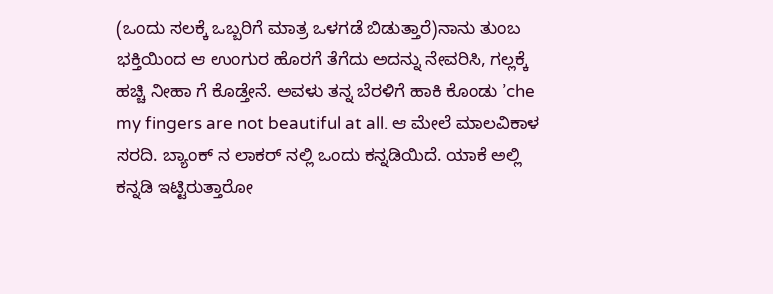(ಒಂದು ಸಲಕ್ಕೆ ಒಬ್ಬರಿಗೆ ಮಾತ್ರ ಒಳಗಡೆ ಬಿಡುತ್ತಾರೆ)ನಾನು ತುಂಬ ಭಕ್ತಿಯಿಂದ ಆ ಉಂಗುರ ಹೊರಗೆ ತೆಗೆದು ಅದನ್ನು ನೇವರಿಸಿ, ಗಲ್ಲಕ್ಕೆ ಹಚ್ಚಿ ನೀಹಾ ಗೆ ಕೊಡ್ತೇನೆ. ಅವಳು ತನ್ನ ಬೆರಳಿಗೆ ಹಾಕಿ ಕೊಂಡು ’che my fingers are not beautiful at all. ಆ ಮೇಲೆ ಮಾಲವಿಕಾಳ ಸರದಿ. ಬ್ಯಾಂಕ್ ನ ಲಾಕರ್ ನಲ್ಲಿ ಒಂದು ಕನ್ನಡಿಯಿದೆ. ಯಾಕೆ ಅಲ್ಲಿ ಕನ್ನಡಿ ಇಟ್ಟಿರುತ್ತಾರೋ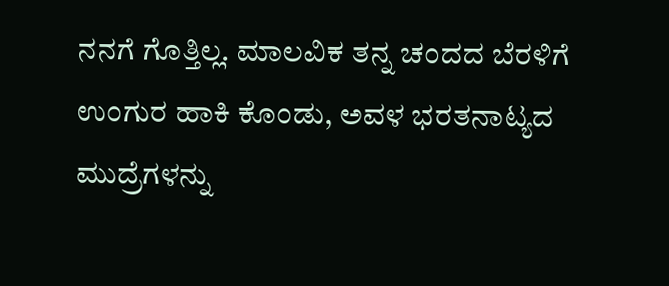ನನಗೆ ಗೊತ್ತಿಲ್ಲ. ಮಾಲವಿಕ ತನ್ನ ಚಂದದ ಬೆರಳಿಗೆ ಉಂಗುರ ಹಾಕಿ ಕೊಂಡು, ಅವಳ ಭರತನಾಟ್ಯದ ಮುದ್ರೆಗಳನ್ನು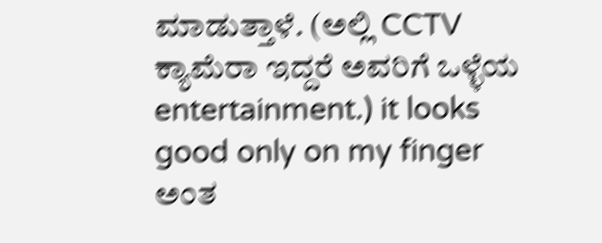ಮಾಡುತ್ತಾಳೆ. (ಅಲ್ಲಿ CCTV ಕ್ಯಾಮೆರಾ ಇದ್ದರೆ ಅವರಿಗೆ ಒಳ್ಳೆಯ entertainment.) it looks good only on my finger ಅಂತ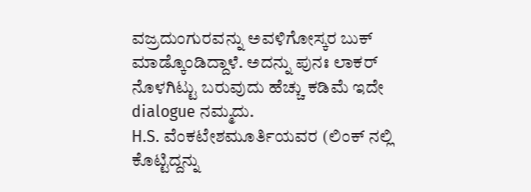ವಜ್ರದುಂಗುರವನ್ನು ಅವಳಿಗೋಸ್ಕರ ಬುಕ್ ಮಾಡ್ಕೊಂಡಿದ್ದಾಳೆ. ಅದನ್ನು ಪುನಃ ಲಾಕರ್ ನೊಳಗಿಟ್ಟು ಬರುವುದು ಹೆಚ್ಚು ಕಡಿಮೆ ಇದೇ dialogue ನಮ್ಮದು.
H.S. ವೆಂಕಟೇಶಮೂರ್ತಿಯವರ (ಲಿಂಕ್ ನಲ್ಲಿ ಕೊಟ್ಟಿದ್ದನ್ನು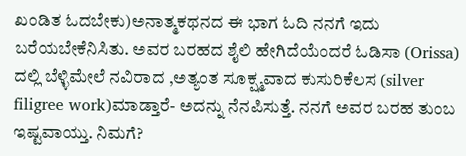ಖಂಡಿತ ಓದಬೇಕು)ಅನಾತ್ಮಕಥನದ ಈ ಭಾಗ ಓದಿ ನನಗೆ ಇದು ಬರೆಯಬೇಕೆನಿಸಿತು. ಅವರ ಬರಹದ ಶೈಲಿ ಹೇಗಿದೆಯೆಂದರೆ ಓಡಿಸಾ (Orissa) ದಲ್ಲಿ ಬೆಳ್ಳಿಮೇಲೆ ನವಿರಾದ ,ಅತ್ಯಂತ ಸೂಕ್ಷ್ಮವಾದ ಕುಸುರಿಕೆಲಸ (silver filigree work)ಮಾಡ್ತಾರೆ- ಅದನ್ನು ನೆನಪಿಸುತ್ತೆ. ನನಗೆ ಅವರ ಬರಹ ತುಂಬ ಇಷ್ಟವಾಯ್ತು. ನಿಮಗೆ?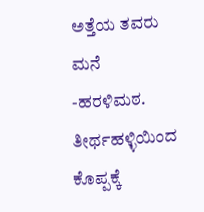ಅತ್ತೆಯ ತವರು ಮನೆ -ಹರಳಿಮಠ. ತೀರ್ಥಹಳ್ಳಿಯಿಂದ ಕೊಪ್ಪಕ್ಕೆ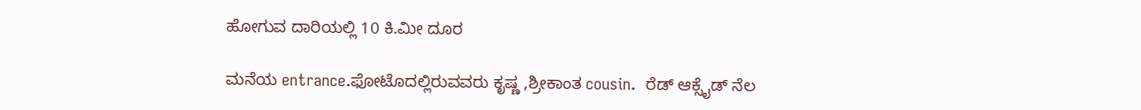ಹೋಗುವ ದಾರಿಯಲ್ಲಿ 10 ಕಿ.ಮೀ ದೂರ

ಮನೆಯ entrance.ಫೋಟೊದಲ್ಲಿರುವವರು ಕೃಷ್ಣ ,ಶ್ರೀಕಾಂತ cousin.  ರೆಡ್ ಆಕ್ಸೈಡ್ ನೆಲ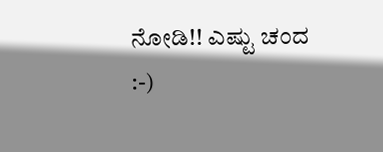ನೋಡಿ!! ಎಷ್ಟು ಚಂದ
:-)